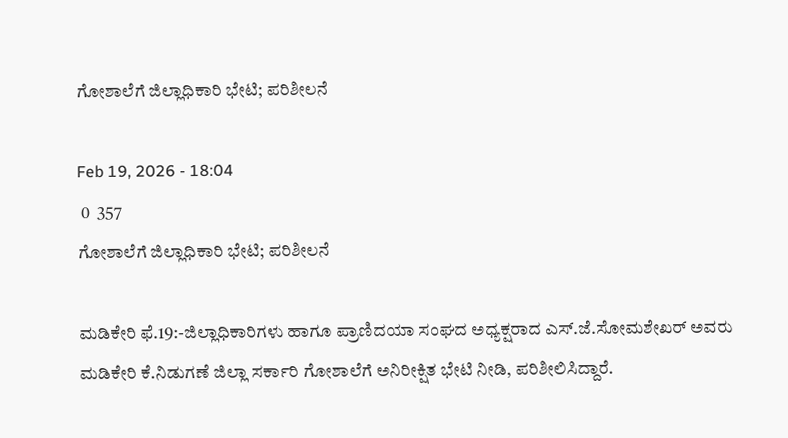ಗೋಶಾಲೆಗೆ ಜಿಲ್ಲಾಧಿಕಾರಿ ಭೇಟಿ; ಪರಿಶೀಲನೆ

Feb 19, 2026 - 18:04
 0  357
ಗೋಶಾಲೆಗೆ ಜಿಲ್ಲಾಧಿಕಾರಿ ಭೇಟಿ; ಪರಿಶೀಲನೆ

ಮಡಿಕೇರಿ ಫೆ.19:-ಜಿಲ್ಲಾಧಿಕಾರಿಗಳು ಹಾಗೂ ಪ್ರಾಣಿದಯಾ ಸಂಘದ ಅಧ್ಯಕ್ಷರಾದ ಎಸ್.ಜೆ.ಸೋಮಶೇಖರ್ ಅವರು ಮಡಿಕೇರಿ ಕೆ.ನಿಡುಗಣೆ ಜಿಲ್ಲಾ ಸರ್ಕಾರಿ ಗೋಶಾಲೆಗೆ ಅನಿರೀಕ್ಷಿತ ಭೇಟಿ ನೀಡಿ, ಪರಿಶೀಲಿಸಿದ್ದಾರೆ.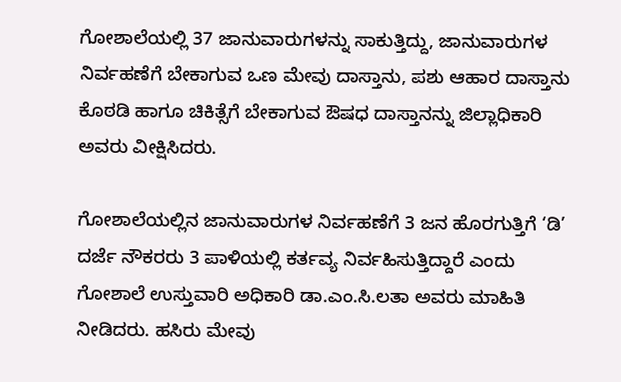ಗೋಶಾಲೆಯಲ್ಲಿ 37 ಜಾನುವಾರುಗಳನ್ನು ಸಾಕುತ್ತಿದ್ದು, ಜಾನುವಾರುಗಳ ನಿರ್ವಹಣೆಗೆ ಬೇಕಾಗುವ ಒಣ ಮೇವು ದಾಸ್ತಾನು, ಪಶು ಆಹಾರ ದಾಸ್ತಾನು ಕೊಠಡಿ ಹಾಗೂ ಚಿಕಿತ್ಸೆಗೆ ಬೇಕಾಗುವ ಔಷಧ ದಾಸ್ತಾನನ್ನು ಜಿಲ್ಲಾಧಿಕಾರಿ ಅವರು ವೀಕ್ಷಿಸಿದರು.

ಗೋಶಾಲೆಯಲ್ಲಿನ ಜಾನುವಾರುಗಳ ನಿರ್ವಹಣೆಗೆ 3 ಜನ ಹೊರಗುತ್ತಿಗೆ ‘ಡಿ’ ದರ್ಜೆ ನೌಕರರು 3 ಪಾಳಿಯಲ್ಲಿ ಕರ್ತವ್ಯ ನಿರ್ವಹಿಸುತ್ತಿದ್ದಾರೆ ಎಂದು ಗೋಶಾಲೆ ಉಸ್ತುವಾರಿ ಅಧಿಕಾರಿ ಡಾ.ಎಂ.ಸಿ.ಲತಾ ಅವರು ಮಾಹಿತಿ ನೀಡಿದರು. ಹಸಿರು ಮೇವು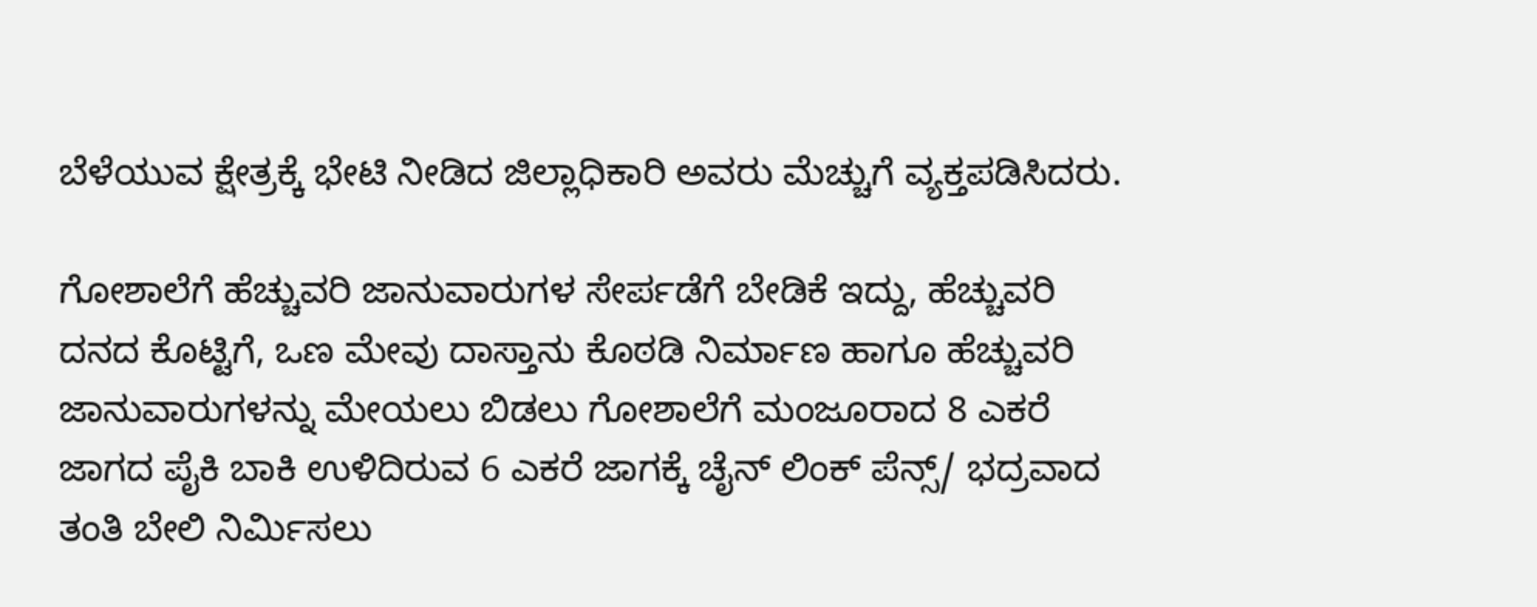ಬೆಳೆಯುವ ಕ್ಷೇತ್ರಕ್ಕೆ ಭೇಟಿ ನೀಡಿದ ಜಿಲ್ಲಾಧಿಕಾರಿ ಅವರು ಮೆಚ್ಚುಗೆ ವ್ಯಕ್ತಪಡಿಸಿದರು.

ಗೋಶಾಲೆಗೆ ಹೆಚ್ಚುವರಿ ಜಾನುವಾರುಗಳ ಸೇರ್ಪಡೆಗೆ ಬೇಡಿಕೆ ಇದ್ದು, ಹೆಚ್ಚುವರಿ ದನದ ಕೊಟ್ಟಿಗೆ, ಒಣ ಮೇವು ದಾಸ್ತಾನು ಕೊಠಡಿ ನಿರ್ಮಾಣ ಹಾಗೂ ಹೆಚ್ಚುವರಿ ಜಾನುವಾರುಗಳನ್ನು ಮೇಯಲು ಬಿಡಲು ಗೋಶಾಲೆಗೆ ಮಂಜೂರಾದ 8 ಎಕರೆ ಜಾಗದ ಪೈಕಿ ಬಾಕಿ ಉಳಿದಿರುವ 6 ಎಕರೆ ಜಾಗಕ್ಕೆ ಚೈನ್ ಲಿಂಕ್ ಪೆನ್ಸ್/ ಭದ್ರವಾದ ತಂತಿ ಬೇಲಿ ನಿರ್ಮಿಸಲು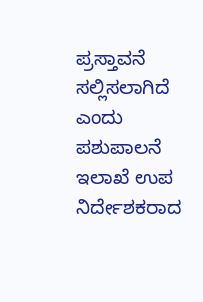ಪ್ರಸ್ತಾವನೆ ಸಲ್ಲಿಸಲಾಗಿದೆ ಎಂದು ಪಶುಪಾಲನೆ ಇಲಾಖೆ ಉಪ ನಿರ್ದೇಶಕರಾದ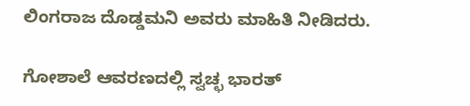ಲಿಂಗರಾಜ ದೊಡ್ಡಮನಿ ಅವರು ಮಾಹಿತಿ ನೀಡಿದರು.

ಗೋಶಾಲೆ ಆವರಣದಲ್ಲಿ ಸ್ವಚ್ಛ ಭಾರತ್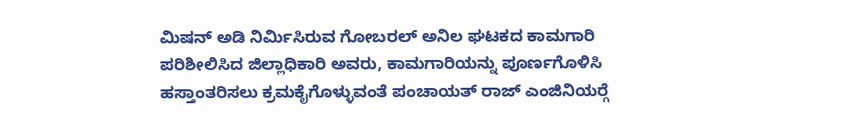ಮಿಷನ್ ಅಡಿ ನಿರ್ಮಿಸಿರುವ ಗೋಬರಲ್ ಅನಿಲ ಘಟಕದ ಕಾಮಗಾರಿ ಪರಿಶೀಲಿಸಿದ ಜಿಲ್ಲಾಧಿಕಾರಿ ಅವರು, ಕಾಮಗಾರಿಯನ್ನು ಪೂರ್ಣಗೊಳಿಸಿ ಹಸ್ತಾಂತರಿಸಲು ಕ್ರಮಕೈಗೊಳ್ಳುವಂತೆ ಪಂಚಾಯತ್ ರಾಜ್ ಎಂಜಿನಿಯರ್‍ಗೆ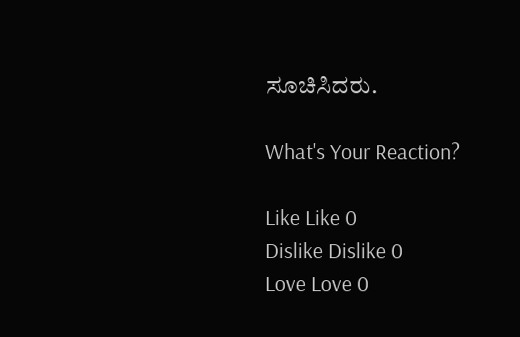ಸೂಚಿಸಿದರು.

What's Your Reaction?

Like Like 0
Dislike Dislike 0
Love Love 0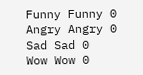Funny Funny 0
Angry Angry 0
Sad Sad 0
Wow Wow 0